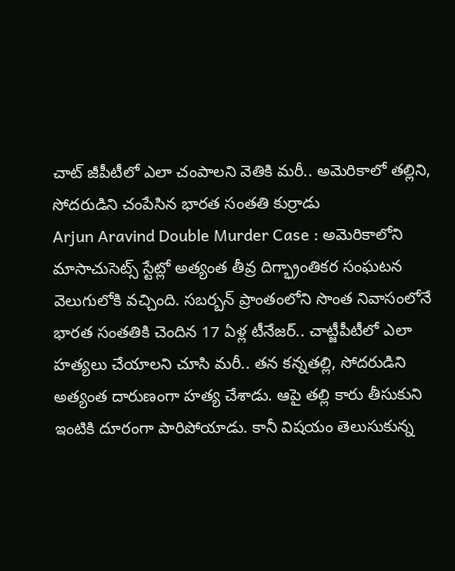చాట్ జీపీటీలో ఎలా చంపాలని వెతికి మరీ.. అమెరికాలో తల్లిని, సోదరుడిని చంపేసిన భారత సంతతి కుర్రాడు
Arjun Aravind Double Murder Case : అమెరికాలోని మాసాచుసెట్స్ స్టేట్లో అత్యంత తీవ్ర దిగ్భ్రాంతికర సంఘటన వెలుగులోకి వచ్చింది. సబర్బన్ ప్రాంతంలోని సొంత నివాసంలోనే భారత సంతతికి చెందిన 17 ఏళ్ల టీనేజర్.. చాట్జీపీటీలో ఎలా హత్యలు చేయాలని చూసి మరీ.. తన కన్నతల్లి, సోదరుడిని అత్యంత దారుణంగా హత్య చేశాడు. ఆపై తల్లి కారు తీసుకుని ఇంటికి దూరంగా పారిపోయాడు. కానీ విషయం తెలుసుకున్న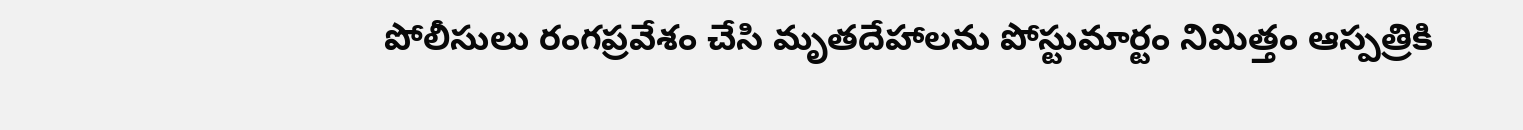పోలీసులు రంగప్రవేశం చేసి మృతదేహాలను పోస్టుమార్టం నిమిత్తం ఆస్పత్రికి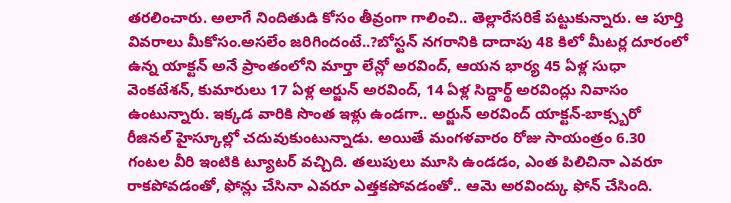తరలించారు. అలాగే నిందితుడి కోసం తీవ్రంగా గాలించి.. తెల్లారేసరికే పట్టుకున్నారు. ఆ పూర్తి వివరాలు మీకోసం.అసలేం జరిగిందంటే..?బోస్టన్ నగరానికి దాదాపు 48 కిలో మీటర్ల దూరంలో ఉన్న యాక్టన్ అనే ప్రాంతంలోని మార్తా లేన్లో అరవింద్, ఆయన భార్య 45 ఏళ్ల సుధా వెంకటేశన్, కుమారులు 17 ఏళ్ల అర్జున్ అరవింద్, 14 ఏళ్ల సిద్దార్థ్ అరవింద్లు నివాసం ఉంటున్నారు. ఇక్కడ వారికి సొంత ఇళ్లు ఉండగా.. అర్జున్ అరవింద్ యాక్టన్-బాక్స్బరో రీజినల్ హైస్కూల్లో చదువుకుంటున్నాడు. అయితే మంగళవారం రోజు సాయంత్రం 6.30 గంటల వీరి ఇంటికి ట్యూటర్ వచ్చిది. తలుపులు మూసి ఉండడం, ఎంత పిలిచినా ఎవరూ రాకపోవడంతో, ఫోన్లు చేసినా ఎవరూ ఎత్తకపోవడంతో.. ఆమె అరవింద్కు ఫోన్ చేసింది.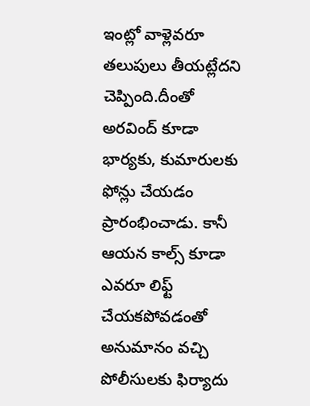ఇంట్లో వాళ్లెవరూ తలుపులు తీయట్లేదని చెప్పింది.దీంతో అరవింద్ కూడా భార్యకు, కుమారులకు ఫోన్లు చేయడం ప్రారంభించాడు. కానీ ఆయన కాల్స్ కూడా ఎవరూ లిఫ్ట్ చేయకపోవడంతో అనుమానం వచ్చి పోలీసులకు ఫిర్యాదు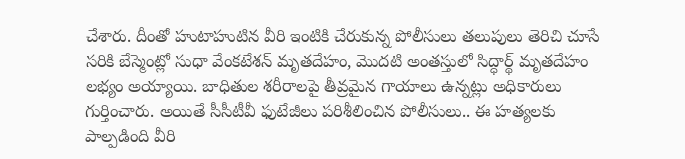చేశారు. దీంతో హుటాహుటిన వీరి ఇంటికి చేరుకున్న పోలీసులు తలుపులు తెరిచి చూసే సరికి బేస్మెంట్లో సుధా వేంకటేశన్ మృతదేహం, మొదటి అంతస్తులో సిద్ధార్థ్ మృతదేహం లభ్యం అయ్యాయి. బాధితుల శరీరాలపై తీవ్రమైన గాయాలు ఉన్నట్లు అధికారులు గుర్తించారు. అయితే సీసీటీవీ ఫుటేజీలు పరిశీలించిన పోలీసులు.. ఈ హత్యలకు పాల్పడింది వీరి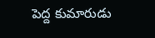పెద్ద కుమారుడు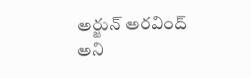అర్జున్ అరవింద్ అని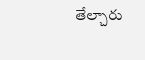తేల్చారు